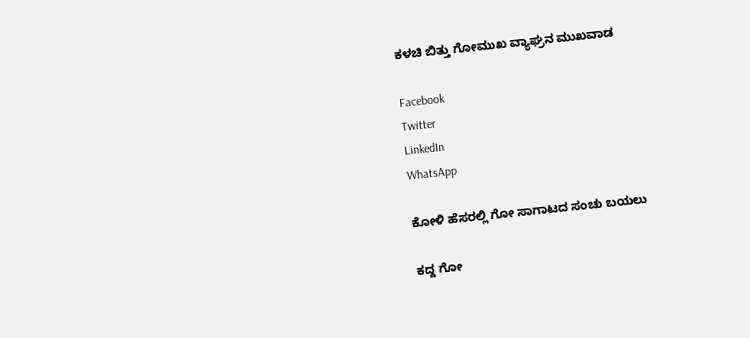ಕಳಚಿ ಬಿತ್ತು ಗೋಮುಖ ವ್ಯಾಘ್ರನ ಮುಖವಾಡ

Facebook
Twitter
LinkedIn
WhatsApp

ಕೋಳಿ ಹೆಸರಲ್ಲಿ ಗೋ ಸಾಗಾಟದ ಸಂಚು ಬಯಲು

ಕದ್ದ ಗೋ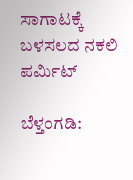ಸಾಗಾಟಕ್ಕೆ ಬಳಸಲದ ನಕಲಿ ಪರ್ಮಿಟ್

ಬೆಳ್ತಂಗಡಿ: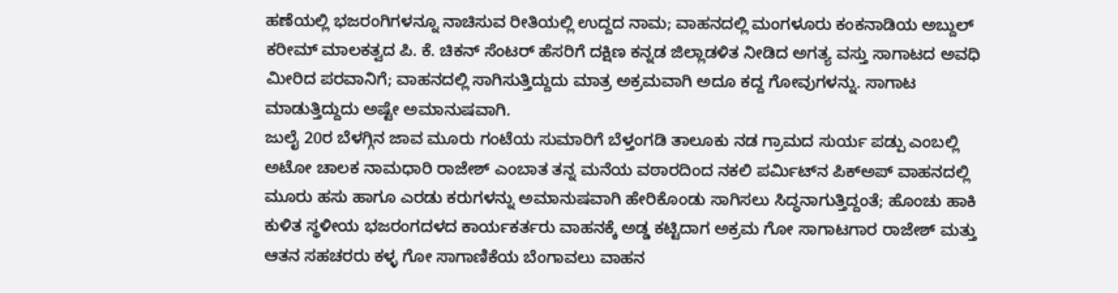ಹಣೆಯಲ್ಲಿ ಭಜರಂಗಿಗಳನ್ನೂ ನಾಚಿಸುವ ರೀತಿಯಲ್ಲಿ ಉದ್ದದ ನಾಮ; ವಾಹನದಲ್ಲಿ ಮಂಗಳೂರು ಕಂಕನಾಡಿಯ ಅಬ್ದುಲ್ ಕರೀಮ್ ಮಾಲಕತ್ವದ ಪಿ. ಕೆ. ಚಿಕನ್ ಸೆಂಟರ್‌ ಹೆಸರಿಗೆ ದಕ್ಷಿಣ ಕನ್ನಡ ಜಿಲ್ಲಾಡಳಿತ ನೀಡಿದ ಅಗತ್ಯ ವಸ್ತು ಸಾಗಾಟದ ಅವಧಿ ಮೀರಿದ ಪರವಾನಿಗೆ; ವಾಹನದಲ್ಲಿ ಸಾಗಿಸುತ್ತಿದ್ದುದು ಮಾತ್ರ ಅಕ್ರಮವಾಗಿ ಅದೂ ಕದ್ದ ಗೋವುಗಳನ್ನು. ಸಾಗಾಟ ಮಾಡುತ್ತಿದ್ದುದು ಅಷ್ಟೇ ಅಮಾನುಷವಾಗಿ.
ಜುಲೈ 20ರ ಬೆಳಗ್ಗಿನ ಜಾವ ಮೂರು ಗಂಟೆಯ ಸುಮಾರಿಗೆ ಬೆಳ್ತಂಗಡಿ ತಾಲೂಕು ನಡ ಗ್ರಾಮದ ಸುರ್ಯ ಪಡ್ಪು ಎಂಬಲ್ಲಿ ಅಟೋ ಚಾಲಕ ನಾಮಧಾರಿ ರಾಜೇಶ್ ಎಂಬಾತ ತನ್ನ ಮನೆಯ ವಠಾರದಿಂದ ನಕಲಿ ಪರ್ಮಿಟ್‌ನ ಪಿಕ್‌ಅಪ್ ವಾಹನದಲ್ಲಿ ಮೂರು ಹಸು ಹಾಗೂ ಎರಡು ಕರುಗಳನ್ನು ಅಮಾನುಷವಾಗಿ ಹೇರಿಕೊಂಡು ಸಾಗಿಸಲು ಸಿದ್ಧನಾಗುತ್ತಿದ್ದಂತೆ; ಹೊಂಚು ಹಾಕಿ ಕುಳಿತ ಸ್ಥಳೀಯ ಭಜರಂಗದಳದ ಕಾರ್ಯಕರ್ತರು ವಾಹನಕ್ಕೆ ಅಡ್ಡ ಕಟ್ಟಿದಾಗ ಅಕ್ರಮ ಗೋ ಸಾಗಾಟಗಾರ ರಾಜೇಶ್ ಮತ್ತು ಆತನ ಸಹಚರರು ಕಳ್ಳ ಗೋ ಸಾಗಾಣಿಕೆಯ ಬೆಂಗಾವಲು ವಾಹನ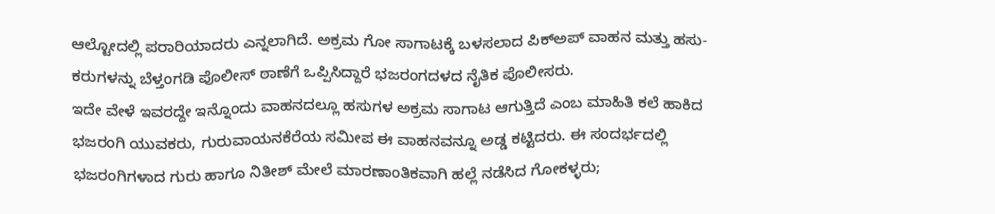ಆಲ್ಟೋದಲ್ಲಿ ಪರಾರಿಯಾದರು ಎನ್ನಲಾಗಿದೆ. ಅಕ್ರಮ ಗೋ ಸಾಗಾಟಕ್ಕೆ ಬಳಸಲಾದ ಪಿಕ್‌‌ಅಪ್ ವಾಹನ ಮತ್ತು ಹಸು-ಕರುಗಳನ್ನು ಬೆಳ್ತಂಗಡಿ ಪೊಲೀಸ್ ಠಾಣೆಗೆ ಒಪ್ಪಿಸಿದ್ದಾರೆ ಭಜರಂಗದಳದ ನೈತಿಕ ಪೊಲೀಸರು.
ಇದೇ ವೇಳೆ ಇವರದ್ದೇ ಇನ್ನೊಂದು ವಾಹನದಲ್ಲೂ ಹಸುಗಳ ಅಕ್ರಮ ಸಾಗಾಟ ಆಗುತ್ತಿದೆ ಎಂಬ ಮಾಹಿತಿ‌ ಕಲೆ ಹಾಕಿದ ಭಜರಂಗಿ ಯುವಕರು, ಗುರುವಾಯನಕೆರೆಯ ಸಮೀಪ ಈ ವಾಹನವನ್ನೂ ಅಡ್ಡ ಕಟ್ಟಿದರು. ಈ ಸಂದರ್ಭದಲ್ಲಿ ಭಜರಂಗಿಗಳಾದ ಗುರು ಹಾಗೂ ನಿತೀಶ್ ಮೇಲೆ ಮಾರಣಾಂತಿಕವಾಗಿ ಹಲ್ಲೆ ನಡೆಸಿದ ಗೋಕಳ್ಳರು;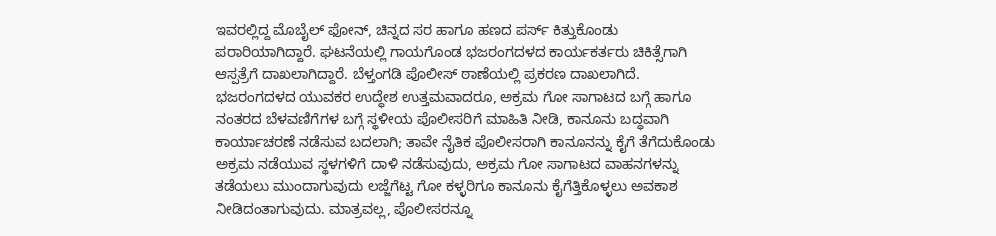ಇವರಲ್ಲಿದ್ದ ಮೊಬೈಲ್ ಫೋನ್, ಚಿನ್ನದ ಸರ ಹಾಗೂ ಹಣದ ಪರ್ಸ್ ಕಿತ್ತುಕೊಂಡು ಪರಾರಿಯಾಗಿದ್ದಾರೆ. ಘಟನೆಯಲ್ಲಿ ಗಾಯಗೊಂಡ ಭಜರಂಗದಳದ ಕಾರ್ಯಕರ್ತರು ಚಿಕಿತ್ಸೆಗಾಗಿ ಆಸ್ಪತ್ರೆಗೆ ದಾಖಲಾಗಿದ್ದಾರೆ. ಬೆಳ್ತಂಗಡಿ ಪೊಲೀಸ್ ಠಾಣೆಯಲ್ಲಿ ಪ್ರಕರಣ ದಾಖಲಾಗಿದೆ.
ಭಜರಂಗದಳದ ಯುವಕರ ಉದ್ಧೇಶ ಉತ್ತಮವಾದರೂ, ಅಕ್ರಮ ಗೋ ಸಾಗಾಟದ ಬಗ್ಗೆ ಹಾಗೂ ನಂತರದ ಬೆಳವಣಿಗೆಗಳ ಬಗ್ಗೆ ಸ್ಥಳೀಯ ಪೊಲೀಸರಿಗೆ ಮಾಹಿತಿ ನೀಡಿ, ಕಾನೂನು ಬದ್ಧವಾಗಿ ಕಾರ್ಯಾಚರಣೆ ನಡೆಸುವ ಬದಲಾಗಿ; ತಾವೇ ನೈತಿಕ ಪೊಲೀಸರಾಗಿ ಕಾನೂನನ್ನು ಕೈಗೆ ತೆಗೆದುಕೊಂಡು ಅಕ್ರಮ ನಡೆಯುವ ಸ್ಥಳಗಳಿಗೆ ದಾಳಿ ನಡೆಸುವುದು, ಅಕ್ರಮ ಗೋ ಸಾಗಾಟದ ವಾಹನಗಳನ್ನು ತಡೆಯಲು ಮುಂದಾಗುವುದು ಲಜ್ಜೆಗೆಟ್ಟ ಗೋ ಕಳ್ಳರಿಗೂ ಕಾನೂನು ಕೈಗೆತ್ತಿಕೊಳ್ಳಲು ಅವಕಾಶ ನೀಡಿದಂತಾಗುವುದು. ಮಾತ್ರವಲ್ಲ, ಪೊಲೀಸರನ್ನೂ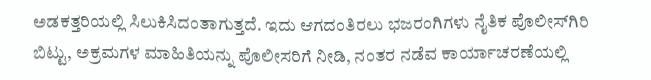ಅಡಕತ್ತರಿಯಲ್ಲಿ ಸಿಲುಕಿಸಿದಂತಾಗುತ್ತದೆ. ಇದು ಆಗದಂತಿರಲು ಭಜರಂಗಿಗಳು ನೈತಿಕ ಪೊಲೀಸ್‌ಗಿರಿ ಬಿಟ್ಟು, ಅಕ್ರಮಗಳ ಮಾಹಿತಿಯನ್ನು ಪೊಲೀಸರಿಗೆ ನೀಡಿ, ನಂತರ ನಡೆವ ಕಾರ್ಯಾಚರಣೆಯಲ್ಲಿ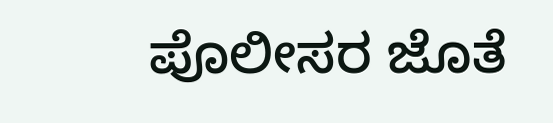ಪೊಲೀಸರ ಜೊತೆ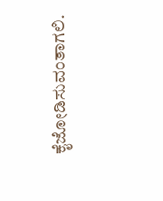ಕೈಜೋಡಿಸುವಂತಾಗಲಿ.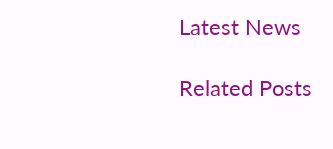Latest News

Related Posts